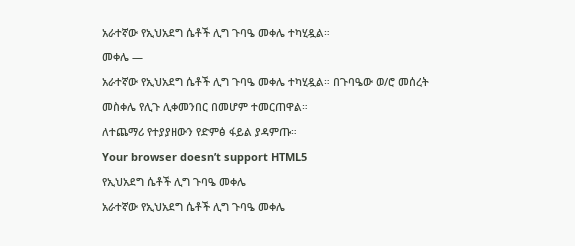አራተኛው የኢህአደግ ሴቶች ሊግ ጉባዔ መቀሌ ተካሂዷል።
መቀሌ —
አራተኛው የኢህአደግ ሴቶች ሊግ ጉባዔ መቀሌ ተካሂዷል። በጉባዔው ወ/ሮ መሰረት መስቀሌ የሊጉ ሊቀመንበር በመሆም ተመርጠዋል።
ለተጨማሪ የተያያዘውን የድምፅ ፋይል ያዳምጡ።
Your browser doesn’t support HTML5
የኢህአደግ ሴቶች ሊግ ጉባዔ መቀሌ
አራተኛው የኢህአደግ ሴቶች ሊግ ጉባዔ መቀሌ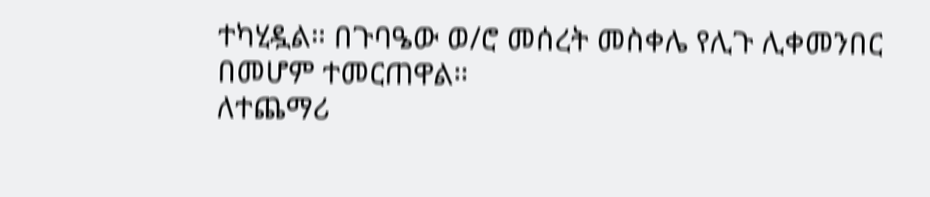ተካሂዷል። በጉባዔው ወ/ሮ መሰረት መስቀሌ የሊጉ ሊቀመንበር በመሆም ተመርጠዋል።
ለተጨማሪ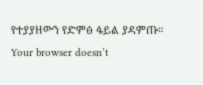የተያያዘውን የድምፅ ፋይል ያዳምጡ።
Your browser doesn’t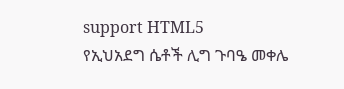support HTML5
የኢህአደግ ሴቶች ሊግ ጉባዔ መቀሌ